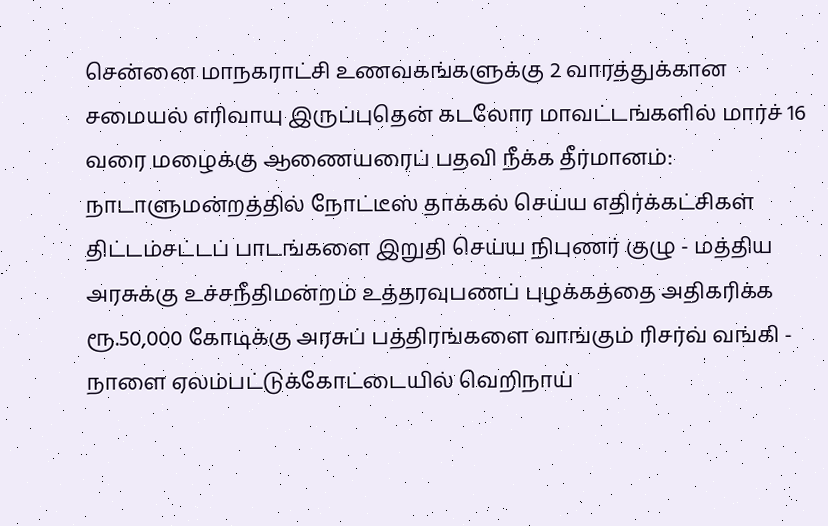சென்னை மாநகராட்சி உணவகங்களுக்கு 2 வாரத்துக்கான சமையல் எரிவாயு இருப்புதென் கடலோர மாவட்டங்களில் மார்ச் 16 வரை மழைக்கு ஆணையரைப் பதவி நீக்க தீர்மானம்: நாடாளுமன்றத்தில் நோட்டீஸ் தாக்கல் செய்ய எதிர்க்கட்சிகள் திட்டம்சட்டப் பாடங்களை இறுதி செய்ய நிபுணர் குழு - மத்திய அரசுக்கு உச்சநீதிமன்றம் உத்தரவுபணப் புழக்கத்தை அதிகரிக்க ரூ.50,000 கோடிக்கு அரசுப் பத்திரங்களை வாங்கும் ரிசர்வ் வங்கி - நாளை ஏலம்பட்டுக்கோட்டையில் வெறிநாய்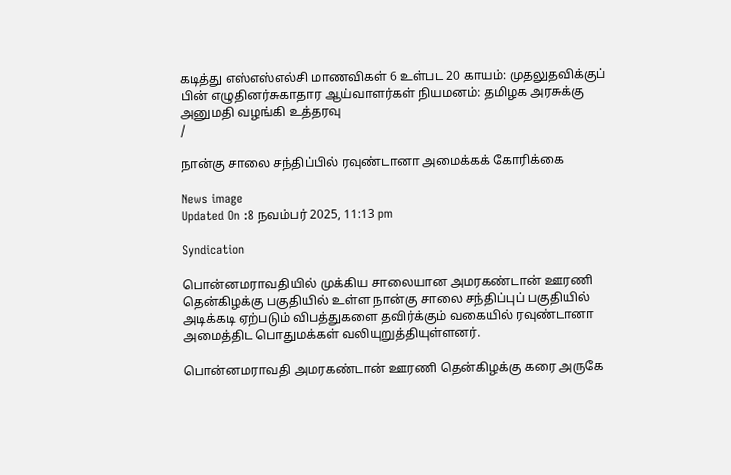கடித்து எஸ்எஸ்எல்சி மாணவிகள் 6 உள்பட 20 காயம்: முதலுதவிக்குப் பின் எழுதினர்சுகாதார ஆய்வாளர்கள் நியமனம்: தமிழக அரசுக்கு அனுமதி வழங்கி உத்தரவு
/

நான்கு சாலை சந்திப்பில் ரவுண்டானா அமைக்கக் கோரிக்கை

News image
Updated On :8 நவம்பர் 2025, 11:13 pm

Syndication

பொன்னமராவதியில் முக்கிய சாலையான அமரகண்டான் ஊரணி தென்கிழக்கு பகுதியில் உள்ள நான்கு சாலை சந்திப்புப் பகுதியில் அடிக்கடி ஏற்படும் விபத்துகளை தவிர்க்கும் வகையில் ரவுண்டானா அமைத்திட பொதுமக்கள் வலியுறுத்தியுள்ளனர்.

பொன்னமராவதி அமரகண்டான் ஊரணி தென்கிழக்கு கரை அருகே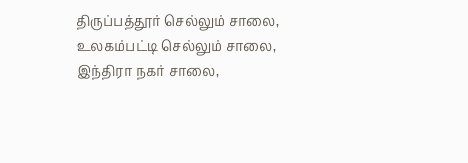திருப்பத்தூர் செல்லும் சாலை, உலகம்பட்டி செல்லும் சாலை, இந்திரா நகர் சாலை,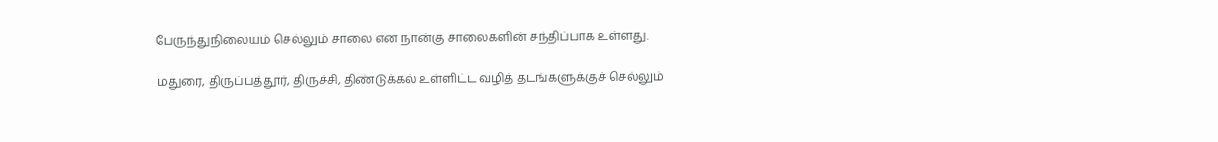பேருந்துநிலையம் செல்லும் சாலை என நான்கு சாலைகளின் சந்திப்பாக உள்ளது.

மதுரை, திருப்பத்தூர், திருச்சி, திண்டுக்கல் உள்ளிட்ட வழித் தடங்களுக்குச் செல்லும்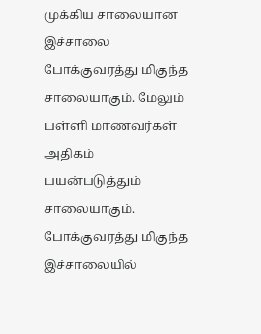முக்கிய சாலையான இச்சாலை போக்குவரத்து மிகுந்த சாலையாகும். மேலும் பள்ளி மாணவர்கள் அதிகம் பயன்படுத்தும் சாலையாகும். போக்குவரத்து மிகுந்த இச்சாலையில்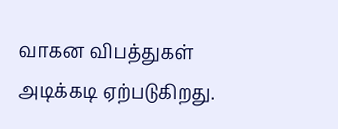வாகன விபத்துகள் அடிக்கடி ஏற்படுகிறது.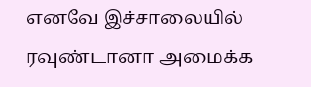எனவே இச்சாலையில் ரவுண்டானா அமைக்க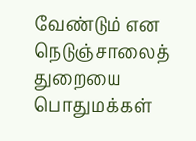வேண்டும் என நெடுஞ்சாலைத் துறையை பொதுமக்கள்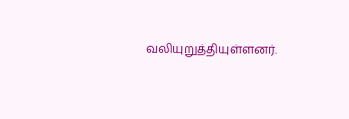வலியுறுத்தியுள்ளனர்.